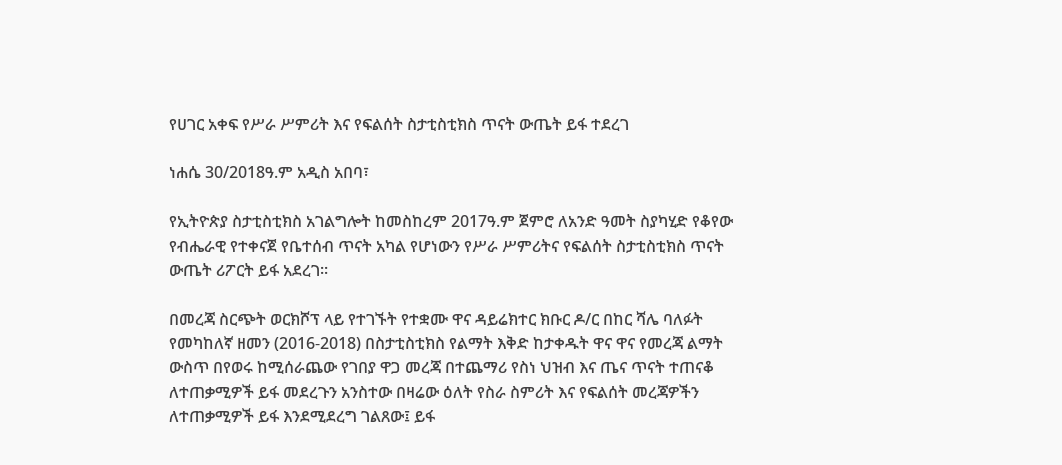የሀገር አቀፍ የሥራ ሥምሪት እና የፍልሰት ስታቲስቲክስ ጥናት ውጤት ይፋ ተደረገ

ነሐሴ 30/2018ዓ.ም አዲስ አበባ፣

የኢትዮጵያ ስታቲስቲክስ አገልግሎት ከመስከረም 2017ዓ.ም ጀምሮ ለአንድ ዓመት ስያካሂድ የቆየው የብሔራዊ የተቀናጀ የቤተሰብ ጥናት አካል የሆነውን የሥራ ሥምሪትና የፍልሰት ስታቲስቲክስ ጥናት ውጤት ሪፖርት ይፋ አደረገ፡፡

በመረጃ ስርጭት ወርክሾፕ ላይ የተገኙት የተቋሙ ዋና ዳይሬክተር ክቡር ዶ/ር በከር ሻሌ ባለፉት የመካከለኛ ዘመን (2016-2018) በስታቲስቲክስ የልማት እቅድ ከታቀዱት ዋና ዋና የመረጃ ልማት ውስጥ በየወሩ ከሚሰራጨው የገበያ ዋጋ መረጃ በተጨማሪ የስነ ህዝብ እና ጤና ጥናት ተጠናቆ ለተጠቃሚዎች ይፋ መደረጉን አንስተው በዛሬው ዕለት የስራ ስምሪት እና የፍልሰት መረጃዎችን ለተጠቃሚዎች ይፋ እንደሚደረግ ገልጸው፤ ይፋ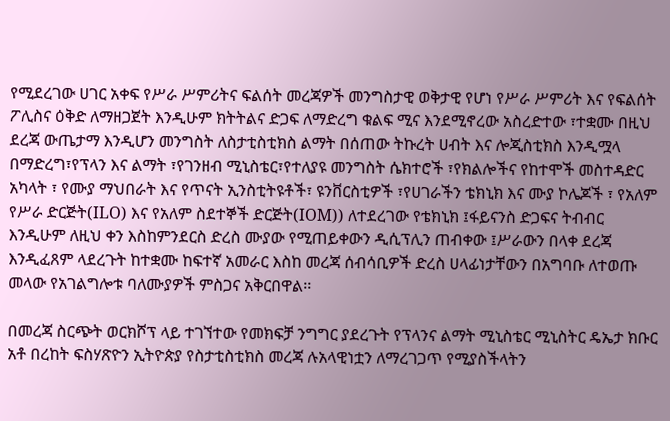የሚደረገው ሀገር አቀፍ የሥራ ሥምሪትና ፍልሰት መረጃዎች መንግስታዊ ወቅታዊ የሆነ የሥራ ሥምሪት እና የፍልሰት ፖሊስና ዕቅድ ለማዘጋጀት እንዲሁም ክትትልና ድጋፍ ለማድረግ ቁልፍ ሚና እንደሚኖረው አስረድተው ፣ተቋሙ በዚህ ደረጃ ውጤታማ እንዲሆን መንግስት ለስታቲስቲክስ ልማት በሰጠው ትኩረት ሀብት እና ሎጂስቲክስ እንዲሟላ በማድረግ፣የፕላን እና ልማት ፣የገንዘብ ሚኒስቴር፣የተለያዩ መንግስት ሴክተሮች ፣የክልሎችና የከተሞች መስተዳድር አካላት ፣ የሙያ ማህበራት እና የጥናት ኢንስቲትዩቶች፣ ዩንቨርስቲዎች ፣የሀገራችን ቴክኒክ እና ሙያ ኮሌጆች ፣ የአለም የሥራ ድርጅት(ILO) እና የአለም ስደተኞች ድርጅት(IOM)) ለተደረገው የቴክኒክ ፤ፋይናንስ ድጋፍና ትብብር እንዲሁም ለዚህ ቀን እስከምንደርስ ድረስ ሙያው የሚጠይቀውን ዲሲፕሊን ጠብቀው ፤ሥራውን በላቀ ደረጃ እንዲፈጸም ላደረጉት ከተቋሙ ከፍተኛ አመራር እስከ መረጃ ሰብሳቢዎች ድረስ ሀላፊነታቸውን በአግባቡ ለተወጡ መላው የአገልግሎቱ ባለሙያዎች ምስጋና አቅርበዋል፡፡

በመረጃ ስርጭት ወርክሾፕ ላይ ተገኘተው የመክፍቻ ንግግር ያደረጉት የፕላንና ልማት ሚኒስቴር ሚኒስትር ዴኤታ ክቡር አቶ በረከት ፍስሃጽዮን ኢትዮጵያ የስታቲስቲክስ መረጃ ሉአላዊነቷን ለማረገጋጥ የሚያስችላትን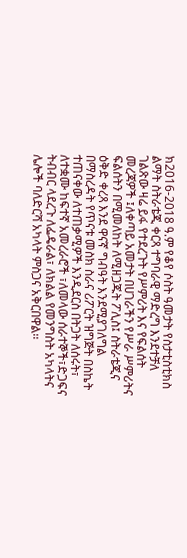ክ2016-2018 ዓ.ም የቆየ ሶስት ዓመታት የስታቲስቲክስ ልማት ስትራቴጂ ቀርጻ ተግባራዊ ማድረግ እንደተቻለ ገልጽው ዛሬ ይፋ የተደረጉት የሥምሪት እና የፍልሰት መረጃዎች ፤ለቀጣይ አመታት በሀገራችን የሥራ ሥምሪትና ፍልሰትን በሚመለከት ለሚዘጋጁት ፖሊስ፤ ስትራቴጂና ዕቅድ ቀረጻ እንደ ዋናኛ ግብዓት እንደሚያገለግል በማስረዳት የጥናቱ መስክ ስራና ሪፖርት ዝግጅት በስኬት ተጠናቀው ለተጠቃሚዎች እንዲደርስ በትጋት ለሰሩት፣ ለተቋሙ ከፍተኛ አመረራሮች ፣ለመላው ሰራተኞች፣ድጋፍና ትብብር ላደረጉ ለፌዴራል፣ ለክልል የመንግስት አካላትና ሌሎች ባለድርሻ አካላት ምስጋና አቅርበዋል፡፡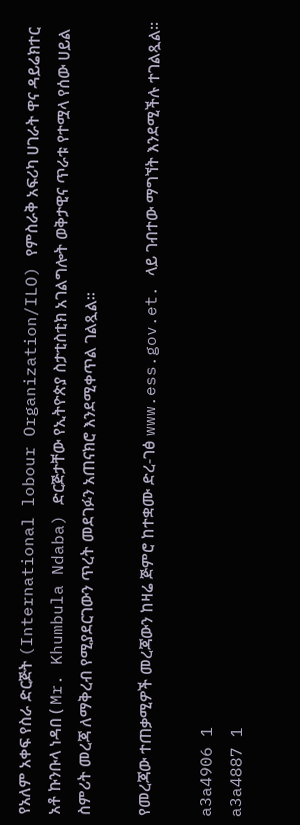የአለም አቀፍ የስራ ድርጅት (International lobour Organization/ILO) የምስራቅ አፍሪካ ሀገራት ዋና ዳይሬክተር አቶ ኩንቡላ ነዳበ ( Mr. Khumbula Ndaba) ድርጅታቸው የኢትዮጵያ ስታቲስቲክ አገልግሎት ወቅታዊና ጥራቱ የተሟላ የሰው ሀይል ስምሪት መረጃ ለማቅረብ የሚያደርገውን ጥረት መደገፉን አጠናክሮ እንደሚቀጥል ገልጿል።

የመረጃው ተጠቃሚዎች መረጃውን ከዛሬ ጅምሮ ከተቋሙ ድረ-ገፅ www.ess.gov.et. ላይ ገብተው ማግኘት እንደሚችሉ ተገልጿል፡፡

a3a4906 1
a3a4887 1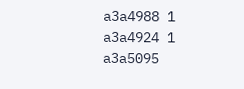a3a4988 1
a3a4924 1
a3a5095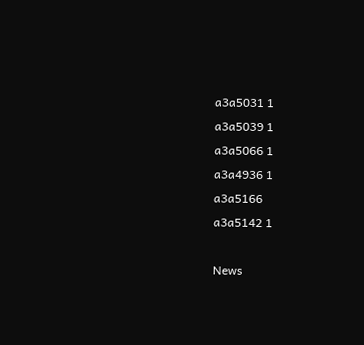a3a5031 1
a3a5039 1
a3a5066 1
a3a4936 1
a3a5166
a3a5142 1

News